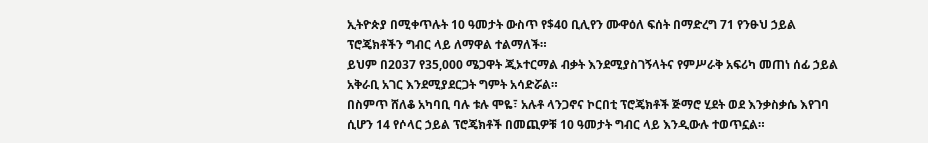ኢትዮጵያ በሚቀጥሉት 10 ዓመታት ውስጥ የ$40 ቢሊየን ሙዋዕለ ፍሰት በማድረግ 71 የንፁህ ኃይል ፕሮጄክቶችን ግብር ላይ ለማዋል ተልማለች።
ይህም በ2037 የ35,000 ሜጋዋት ጂኦተርማል ብቃት እንደሚያስገኝላትና የምሥራቅ አፍሪካ መጠነ ሰፊ ኃይል አቅራቢ አገር እንደሚያደርጋት ግምት አሳድሯል።
በስምጥ ሸለቆ አካባቢ ባሉ ቱሉ ሞዬ፣ አሉቶ ላንጋኖና ኮርበቲ ፕሮጄክቶች ጅማሮ ሂደት ወደ እንቃስቃሴ እየገባ ሲሆን 14 የሶላር ኃይል ፕሮጄክቶች በመጪዎቹ 10 ዓመታት ግብር ላይ እንዲውሉ ተወጥኗል።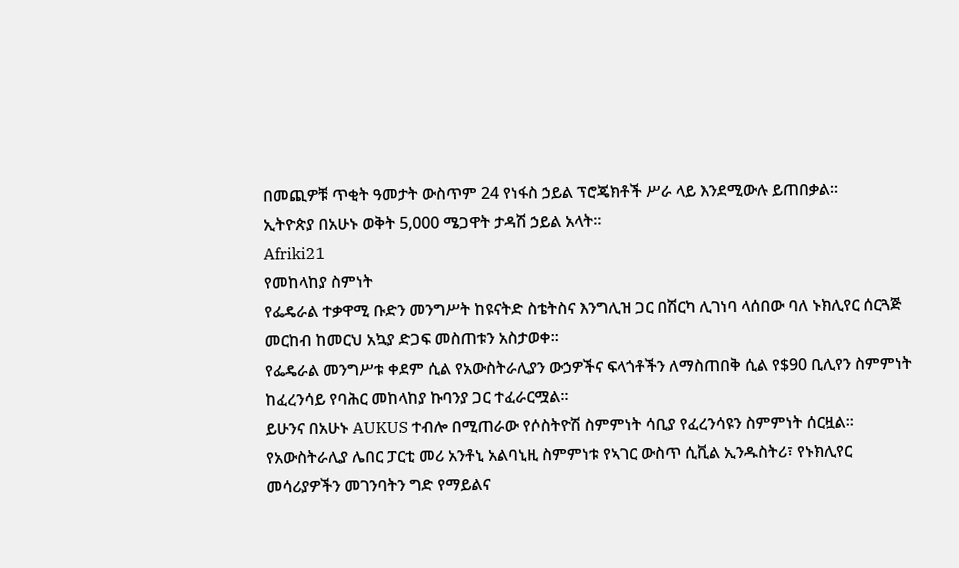በመጪዎቹ ጥቂት ዓመታት ውስጥም 24 የነፋስ ኃይል ፕሮጄክቶች ሥራ ላይ እንደሚውሉ ይጠበቃል።
ኢትዮጵያ በአሁኑ ወቅት 5,000 ሜጋዋት ታዳሽ ኃይል አላት።
Afriki21
የመከላከያ ስምነት
የፌዴራል ተቃዋሚ ቡድን መንግሥት ከዩናትድ ስቴትስና እንግሊዝ ጋር በሽርካ ሊገነባ ላሰበው ባለ ኑክሊየር ሰርጓጅ መርከብ ከመርህ አኳያ ድጋፍ መስጠቱን አስታወቀ።
የፌዴራል መንግሥቱ ቀደም ሲል የአውስትራሊያን ውኃዎችና ፍላጎቶችን ለማስጠበቅ ሲል የ$90 ቢሊየን ስምምነት ከፈረንሳይ የባሕር መከላከያ ኩባንያ ጋር ተፈራርሟል።
ይሁንና በአሁኑ AUKUS ተብሎ በሚጠራው የሶስትዮሽ ስምምነት ሳቢያ የፈረንሳዩን ስምምነት ሰርዟል።
የአውስትራሊያ ሌበር ፓርቲ መሪ አንቶኒ አልባኒዚ ስምምነቱ የኣገር ውስጥ ሲቪል ኢንዱስትሪ፣ የኑክሊየር መሳሪያዎችን መገንባትን ግድ የማይልና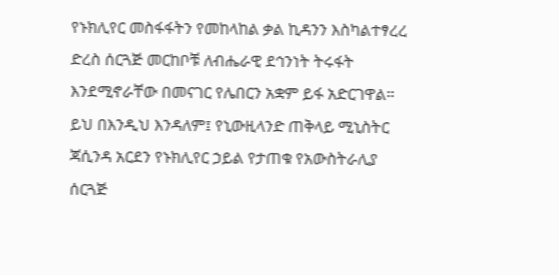የኑክሊየር መስፋፋትን የመከላከል ቃል ኪዳንን እስካልተፃረረ ድረስ ሰርጓጅ መርከቦቹ ለብሔራዊ ደኅንነት ትሩፋት እንደሚኖራቸው በመናገር የሌበርን አቋም ይፋ አድርገዋል።
ይህ በእንዲህ እንዳለም፤ የኒውዚላንድ ጠቅላይ ሚኒስትር ጃሲንዳ አርደን የኑክሊየር ኃይል የታጠቁ የአውስትራሊያ ሰርጓጅ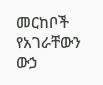መርከቦች የአገራቸውን ውኃ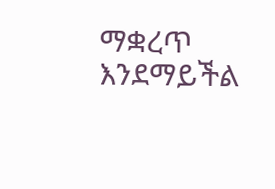ማቋረጥ እንደማይችል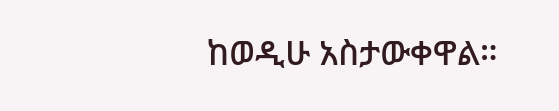ከወዲሁ አስታውቀዋል።